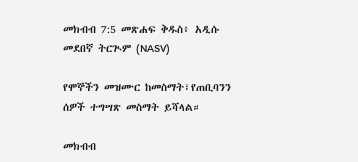መክብብ 7:5 መጽሐፍ ቅዱስ፥ አዲሱ መደበኛ ትርጒም (NASV)

የሞኞችን መዝሙር ከመስማት፣የጠቢባንን ሰዎች ተግሣጽ መስማት ይሻላል።

መክብብ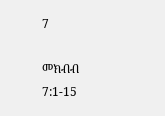7

መክብብ 7:1-15